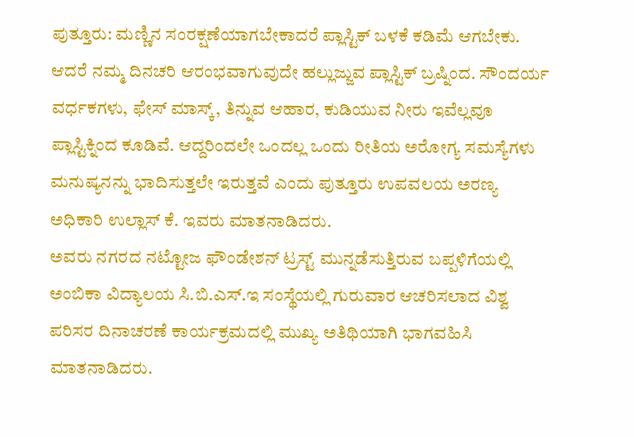ಪುತ್ತೂರು: ಮಣ್ಣಿನ ಸಂರಕ್ಷಣೆಯಾಗಬೇಕಾದರೆ ಪ್ಲಾಸ್ಟಿಕ್ ಬಳಕೆ ಕಡಿಮೆ ಆಗಬೇಕು. ಆದರೆ ನಮ್ಮ ದಿನಚರಿ ಆರಂಭವಾಗುವುದೇ ಹಲ್ಲುಜ್ಜುವ ಪ್ಲಾಸ್ಟಿಕ್ ಬ್ರಷ್ನಿಂದ. ಸೌಂದರ್ಯ ವರ್ಧಕಗಳು, ಫೇಸ್ ಮಾಸ್ಕ್, ತಿನ್ನುವ ಆಹಾರ, ಕುಡಿಯುವ ನೀರು ಇವೆಲ್ಲವೂ ಪ್ಲಾಸ್ಟಿಕ್ನಿಂದ ಕೂಡಿವೆ. ಆದ್ದರಿಂದಲೇ ಒಂದಲ್ಲ ಒಂದು ರೀತಿಯ ಅರೋಗ್ಯ ಸಮಸ್ಯೆಗಳು ಮನುಷ್ಯನನ್ನು ಭಾದಿಸುತ್ತಲೇ ಇರುತ್ತವೆ ಎಂದು ಪುತ್ತೂರು ಉಪವಲಯ ಅರಣ್ಯ ಅಧಿಕಾರಿ ಉಲ್ಲಾಸ್ ಕೆ. ಇವರು ಮಾತನಾಡಿದರು.
ಅವರು ನಗರದ ನಟ್ಟೋಜ ಫೌಂಡೇಶನ್ ಟ್ರಸ್ಟ್ ಮುನ್ನಡೆಸುತ್ತಿರುವ ಬಪ್ಪಳಿಗೆಯಲ್ಲಿ ಅಂಬಿಕಾ ವಿದ್ಯಾಲಯ ಸಿ.ಬಿ.ಎಸ್.ಇ ಸಂಸ್ಥೆಯಲ್ಲಿ ಗುರುವಾರ ಆಚರಿಸಲಾದ ವಿಶ್ವ ಪರಿಸರ ದಿನಾಚರಣೆ ಕಾರ್ಯಕ್ರಮದಲ್ಲಿ ಮುಖ್ಯ ಅತಿಥಿಯಾಗಿ ಭಾಗವಹಿಸಿ ಮಾತನಾಡಿದರು.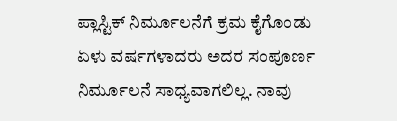ಪ್ಲಾಸ್ಟಿಕ್ ನಿರ್ಮೂಲನೆಗೆ ಕ್ರಮ ಕೈಗೊಂಡು ಏಳು ವರ್ಷಗಳಾದರು ಅದರ ಸಂಪೂರ್ಣ ನಿರ್ಮೂಲನೆ ಸಾಧ್ಯವಾಗಲಿಲ್ಲ. ನಾವು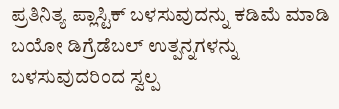ಪ್ರತಿನಿತ್ಯ ಪ್ಲಾಸ್ಟಿಕ್ ಬಳಸುವುದನ್ನು ಕಡಿಮೆ ಮಾಡಿ ಬಯೋ ಡಿಗ್ರೆಡೆಬಲ್ ಉತ್ಪನ್ನಗಳನ್ನು ಬಳಸುವುದರಿಂದ ಸ್ವಲ್ಪ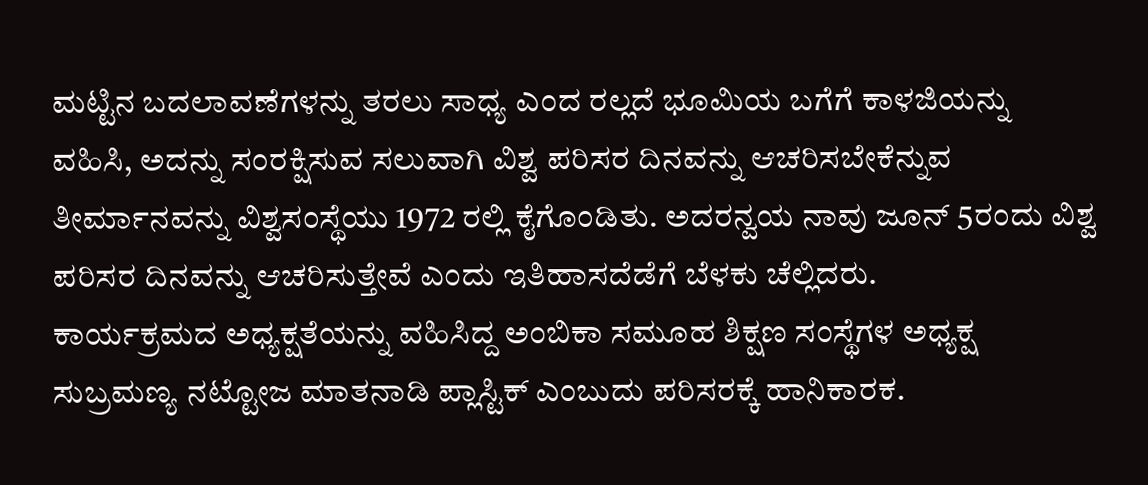ಮಟ್ಟಿನ ಬದಲಾವಣೆಗಳನ್ನು ತರಲು ಸಾಧ್ಯ ಎಂದ ರಲ್ಲದೆ ಭೂಮಿಯ ಬಗೆಗೆ ಕಾಳಜಿಯನ್ನು ವಹಿಸಿ, ಅದನ್ನು ಸಂರಕ್ಷಿಸುವ ಸಲುವಾಗಿ ವಿಶ್ವ ಪರಿಸರ ದಿನವನ್ನು ಆಚರಿಸಬೇಕೆನ್ನುವ ತೀರ್ಮಾನವನ್ನು ವಿಶ್ವಸಂಸ್ಥೆಯು 1972 ರಲ್ಲಿ ಕೈಗೊಂಡಿತು. ಅದರನ್ವಯ ನಾವು ಜೂನ್ 5ರಂದು ವಿಶ್ವ ಪರಿಸರ ದಿನವನ್ನು ಆಚರಿಸುತ್ತೇವೆ ಎಂದು ಇತಿಹಾಸದೆಡೆಗೆ ಬೆಳಕು ಚೆಲ್ಲಿದರು.
ಕಾರ್ಯಕ್ರಮದ ಅಧ್ಯಕ್ಷತೆಯನ್ನು ವಹಿಸಿದ್ದ ಅಂಬಿಕಾ ಸಮೂಹ ಶಿಕ್ಷಣ ಸಂಸ್ಥೆಗಳ ಅಧ್ಯಕ್ಷ ಸುಬ್ರಮಣ್ಯ ನಟ್ಟೋಜ ಮಾತನಾಡಿ ಪ್ಲಾಸ್ಟಿಕ್ ಎಂಬುದು ಪರಿಸರಕ್ಕೆ ಹಾನಿಕಾರಕ.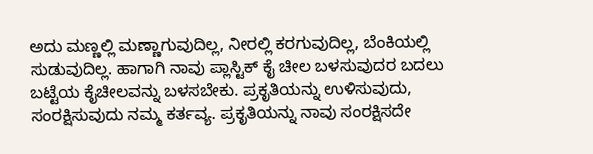ಅದು ಮಣ್ಣಲ್ಲಿ ಮಣ್ಣಾಗುವುದಿಲ್ಲ, ನೀರಲ್ಲಿ ಕರಗುವುದಿಲ್ಲ, ಬೆಂಕಿಯಲ್ಲಿ ಸುಡುವುದಿಲ್ಲ. ಹಾಗಾಗಿ ನಾವು ಪ್ಲಾಸ್ಟಿಕ್ ಕೈ ಚೀಲ ಬಳಸುವುದರ ಬದಲು ಬಟ್ಟೆಯ ಕೈಚೀಲವನ್ನು ಬಳಸಬೇಕು. ಪ್ರಕೃತಿಯನ್ನು ಉಳಿಸುವುದು, ಸಂರಕ್ಷಿಸುವುದು ನಮ್ಮ ಕರ್ತವ್ಯ. ಪ್ರಕೃತಿಯನ್ನು ನಾವು ಸಂರಕ್ಷಿಸದೇ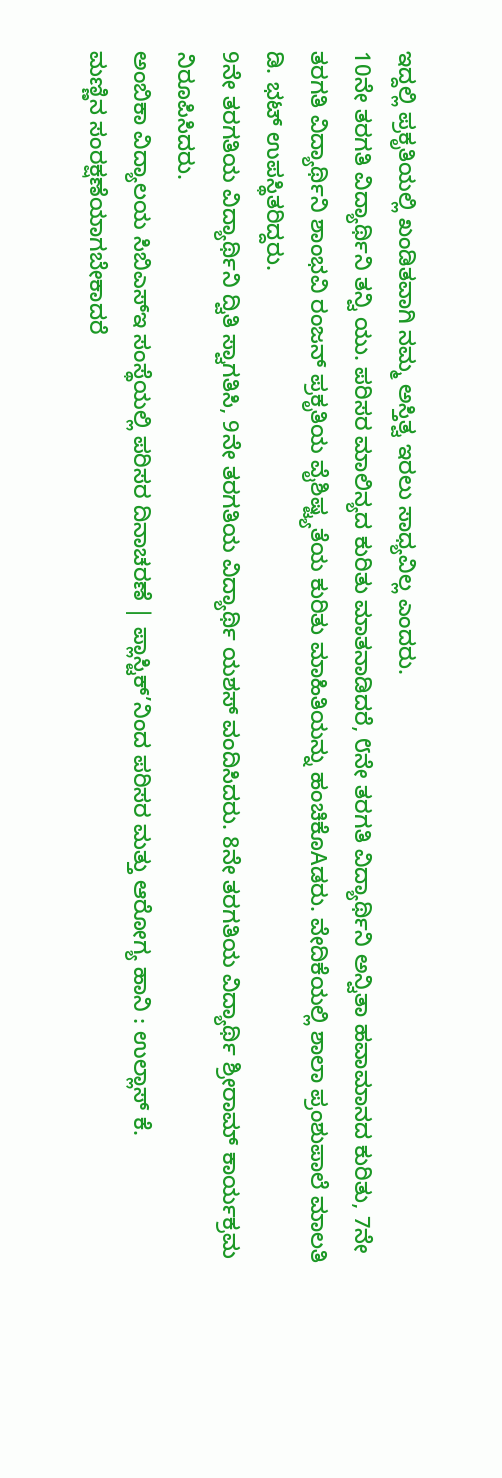ಇದ್ದಲ್ಲಿ ಪ್ರಕೃತಿಯಲ್ಲಿ ಖಂಡಿತವಾಗಿ ನಮ್ಮ ಅಸ್ತಿತ್ವ ಇರಲು ಸಾಧ್ಯವಿಲ್ಲ ಎಂದರು.
10ನೇ ತರಗತಿ ವಿದ್ಯಾರ್ಥಿನಿ ತನ್ವಿ ಯು. ಪರಿಸರ ಮಾಲಿನ್ಯದ ಕುರಿತು ಮಾತನಾಡಿದರೆ, ೮ನೇ ತರಗತಿ ವಿದ್ಯಾರ್ಥಿನಿ ಅನ್ವಿತಾ ಹವಾಮಾನದ ಕುರಿತು, 7ನೇ ತರಗತಿ ವಿದ್ಯಾರ್ಥಿನಿ ಶಾಂಭವಿ ರಂಜನ್ ಪ್ರಕೃತಿಯ ವೈಶಿಷ್ಟ್ಯತೆಯ ಕುರಿತು ಮಾಹಿತಿಯನ್ನು ಹಂಚಿಕೊAಡರು. ವೇದಿಕೆಯಲ್ಲಿ ಶಾಲಾ ಪ್ರಂಶುಪಾಲೆ ಮಾಲತಿ ಡಿ. ಭಟ್ ಉಪಸ್ಥಿತರಿದ್ದರು.
9ನೇ ತರಗತಿಯ ವಿದ್ಯಾರ್ಥಿನಿ ದ್ವಿತಿ ಸ್ವಾಗತಿಸಿ, 9ನೇ ತರಗತಿಯ ವಿದ್ಯಾರ್ಥಿ ಯಶಸ್ ವಂದಿಸಿದರು. 8ನೇ ತರಗತಿಯ ವಿದ್ಯಾರ್ಥಿ ಶ್ರೀರಾಮ್ ಕಾರ್ಯಕ್ರಮ ನಿರೂಪಿಸಿದರು.
ಅಂಬಿಕಾ ವಿದ್ಯಾಲಯ ಸಿಬಿಎಸ್ಇ ಸಂಸ್ಥೆಯಲ್ಲಿ ಪರಿಸರ ದಿನಾಚರಣೆ | ಪ್ಲಾಸ್ಟಿಕ್’ನಿಂದ ಪರಿಸರ ಮತ್ತು ಆರೋಗ್ಯ ಹಾನಿ : ಉಲ್ಲಾಸ್ ಕೆ.
ಮಣ್ಣಿನ ಸಂರಕ್ಷಣೆಯಾಗಬೇಕಾದರೆ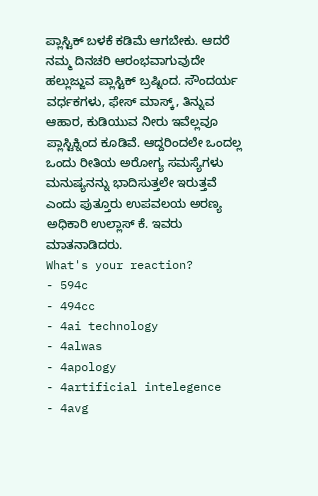ಪ್ಲಾಸ್ಟಿಕ್ ಬಳಕೆ ಕಡಿಮೆ ಆಗಬೇಕು. ಆದರೆ ನಮ್ಮ ದಿನಚರಿ ಆರಂಭವಾಗುವುದೇ ಹಲ್ಲುಜ್ಜುವ ಪ್ಲಾಸ್ಟಿಕ್ ಬ್ರಷ್ನಿಂದ. ಸೌಂದರ್ಯ ವರ್ಧಕಗಳು, ಫೇಸ್ ಮಾಸ್ಕ್, ತಿನ್ನುವ ಆಹಾರ, ಕುಡಿಯುವ ನೀರು ಇವೆಲ್ಲವೂ ಪ್ಲಾಸ್ಟಿಕ್ನಿಂದ ಕೂಡಿವೆ. ಆದ್ದರಿಂದಲೇ ಒಂದಲ್ಲ ಒಂದು ರೀತಿಯ ಅರೋಗ್ಯ ಸಮಸ್ಯೆಗಳು ಮನುಷ್ಯನನ್ನು ಭಾದಿಸುತ್ತಲೇ ಇರುತ್ತವೆ ಎಂದು ಪುತ್ತೂರು ಉಪವಲಯ ಅರಣ್ಯ ಅಧಿಕಾರಿ ಉಲ್ಲಾಸ್ ಕೆ. ಇವರು ಮಾತನಾಡಿದರು.
What's your reaction?
- 594c
- 494cc
- 4ai technology
- 4alwas
- 4apology
- 4artificial intelegence
- 4avg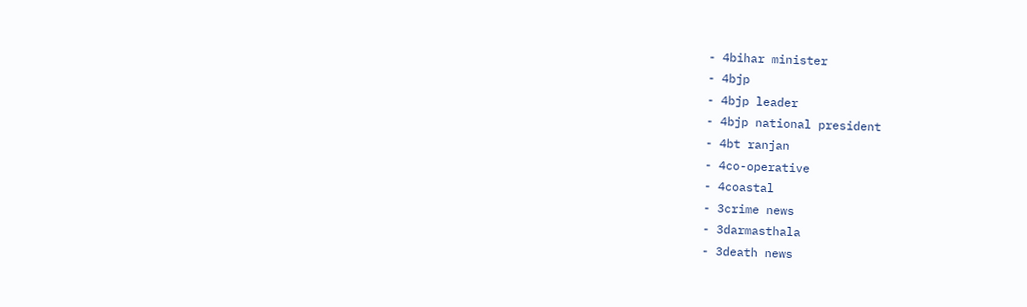- 4bihar minister
- 4bjp
- 4bjp leader
- 4bjp national president
- 4bt ranjan
- 4co-operative
- 4coastal
- 3crime news
- 3darmasthala
- 3death news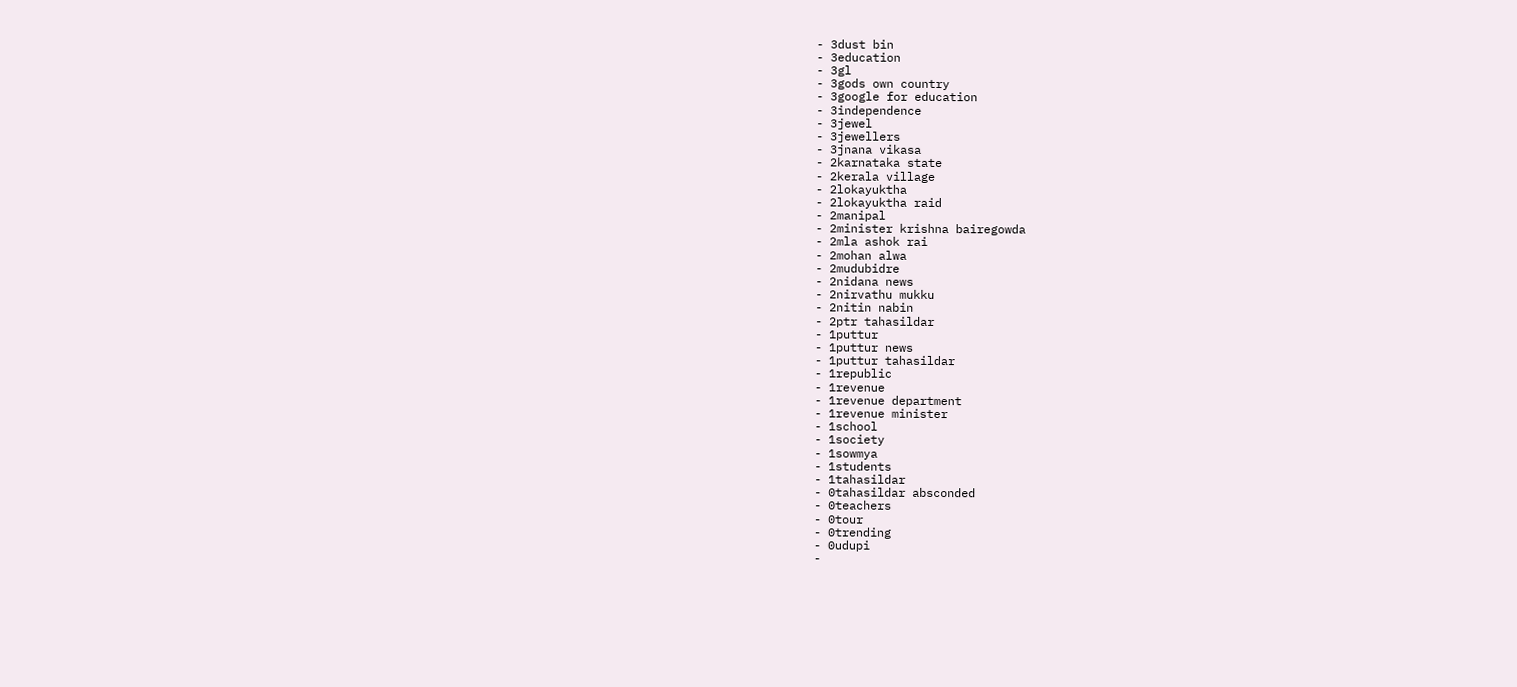- 3dust bin
- 3education
- 3gl
- 3gods own country
- 3google for education
- 3independence
- 3jewel
- 3jewellers
- 3jnana vikasa
- 2karnataka state
- 2kerala village
- 2lokayuktha
- 2lokayuktha raid
- 2manipal
- 2minister krishna bairegowda
- 2mla ashok rai
- 2mohan alwa
- 2mudubidre
- 2nidana news
- 2nirvathu mukku
- 2nitin nabin
- 2ptr tahasildar
- 1puttur
- 1puttur news
- 1puttur tahasildar
- 1republic
- 1revenue
- 1revenue department
- 1revenue minister
- 1school
- 1society
- 1sowmya
- 1students
- 1tahasildar
- 0tahasildar absconded
- 0teachers
- 0tour
- 0trending
- 0udupi
-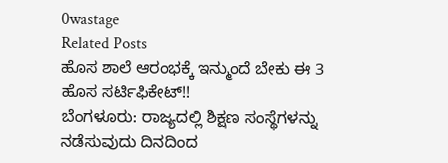0wastage
Related Posts
ಹೊಸ ಶಾಲೆ ಆರಂಭಕ್ಕೆ ಇನ್ಮುಂದೆ ಬೇಕು ಈ 3 ಹೊಸ ಸರ್ಟಿಫಿಕೇಟ್!!
ಬೆಂಗಳೂರು: ರಾಜ್ಯದಲ್ಲಿ ಶಿಕ್ಷಣ ಸಂಸ್ಥೆಗಳನ್ನು ನಡೆಸುವುದು ದಿನದಿಂದ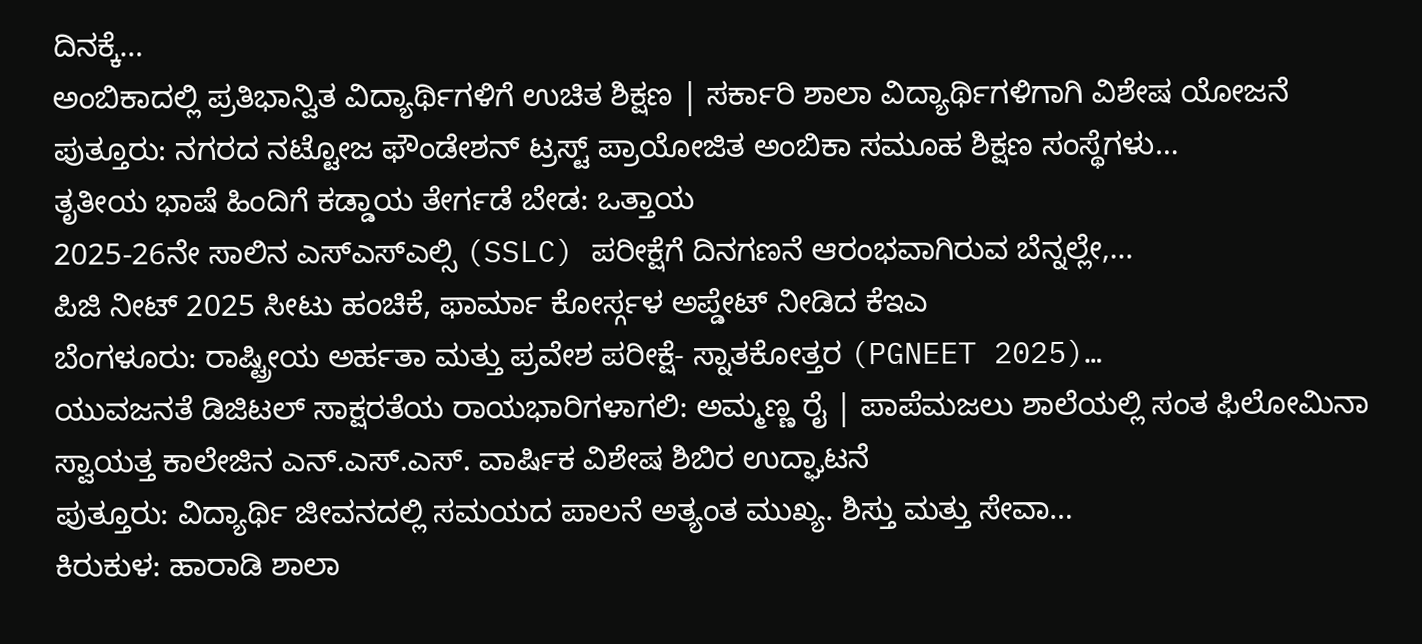ದಿನಕ್ಕೆ…
ಅಂಬಿಕಾದಲ್ಲಿ ಪ್ರತಿಭಾನ್ವಿತ ವಿದ್ಯಾರ್ಥಿಗಳಿಗೆ ಉಚಿತ ಶಿಕ್ಷಣ | ಸರ್ಕಾರಿ ಶಾಲಾ ವಿದ್ಯಾರ್ಥಿಗಳಿಗಾಗಿ ವಿಶೇಷ ಯೋಜನೆ
ಪುತ್ತೂರು: ನಗರದ ನಟ್ಟೋಜ ಫೌಂಡೇಶನ್ ಟ್ರಸ್ಟ್ ಪ್ರಾಯೋಜಿತ ಅಂಬಿಕಾ ಸಮೂಹ ಶಿಕ್ಷಣ ಸಂಸ್ಥೆಗಳು…
ತೃತೀಯ ಭಾಷೆ ಹಿಂದಿಗೆ ಕಡ್ಡಾಯ ತೇರ್ಗಡೆ ಬೇಡ: ಒತ್ತಾಯ
2025-26ನೇ ಸಾಲಿನ ಎಸ್ಎಸ್ಎಲ್ಸಿ (SSLC) ಪರೀಕ್ಷೆಗೆ ದಿನಗಣನೆ ಆರಂಭವಾಗಿರುವ ಬೆನ್ನಲ್ಲೇ,…
ಪಿಜಿ ನೀಟ್ 2025 ಸೀಟು ಹಂಚಿಕೆ, ಫಾರ್ಮಾ ಕೋರ್ಸ್ಗಳ ಅಪ್ಡೇಟ್ ನೀಡಿದ ಕೆಇಎ
ಬೆಂಗಳೂರು: ರಾಷ್ಟ್ರೀಯ ಅರ್ಹತಾ ಮತ್ತು ಪ್ರವೇಶ ಪರೀಕ್ಷೆ- ಸ್ನಾತಕೋತ್ತರ (PGNEET 2025)…
ಯುವಜನತೆ ಡಿಜಿಟಲ್ ಸಾಕ್ಷರತೆಯ ರಾಯಭಾರಿಗಳಾಗಲಿ: ಅಮ್ಮಣ್ಣ ರೈ | ಪಾಪೆಮಜಲು ಶಾಲೆಯಲ್ಲಿ ಸಂತ ಫಿಲೋಮಿನಾ ಸ್ವಾಯತ್ತ ಕಾಲೇಜಿನ ಎನ್.ಎಸ್.ಎಸ್. ವಾರ್ಷಿಕ ವಿಶೇಷ ಶಿಬಿರ ಉದ್ಘಾಟನೆ
ಪುತ್ತೂರು: ವಿದ್ಯಾರ್ಥಿ ಜೀವನದಲ್ಲಿ ಸಮಯದ ಪಾಲನೆ ಅತ್ಯಂತ ಮುಖ್ಯ. ಶಿಸ್ತು ಮತ್ತು ಸೇವಾ…
ಕಿರುಕುಳ: ಹಾರಾಡಿ ಶಾಲಾ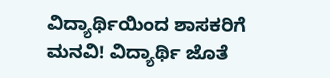ವಿದ್ಯಾರ್ಥಿಯಿಂದ ಶಾಸಕರಿಗೆ ಮನವಿ! ವಿದ್ಯಾರ್ಥಿ ಜೊತೆ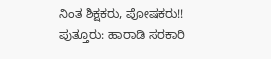ನಿಂತ ಶಿಕ್ಷಕರು, ಪೋಷಕರು!!
ಪುತ್ತೂರು: ಹಾರಾಡಿ ಸರಕಾರಿ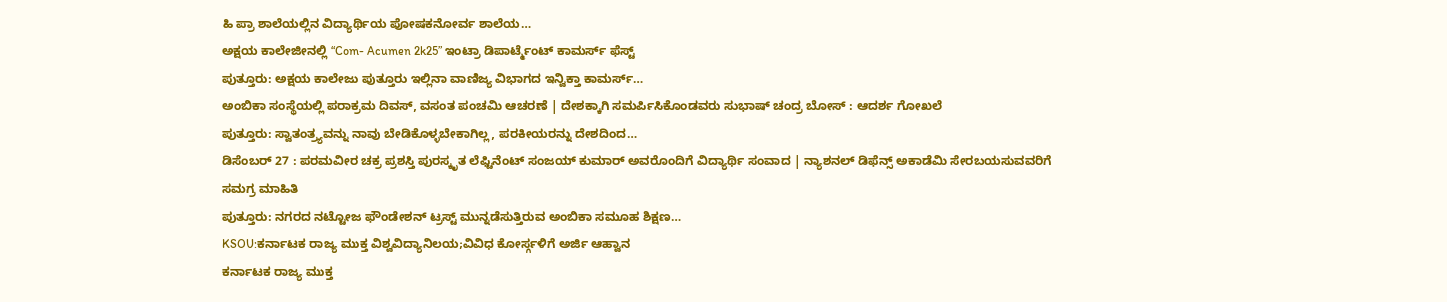ಹಿ ಪ್ರಾ ಶಾಲೆಯಲ್ಲಿನ ವಿದ್ಯಾರ್ಥಿಯ ಪೋಷಕನೋರ್ವ ಶಾಲೆಯ…
ಅಕ್ಷಯ ಕಾಲೇಜೀನಲ್ಲಿ “Com- Acumen 2k25” ಇಂಟ್ರಾ ಡಿಪಾರ್ಟ್ಮೆಂಟ್ ಕಾಮರ್ಸ್ ಫೆಸ್ಟ್
ಪುತ್ತೂರು: ಅಕ್ಷಯ ಕಾಲೇಜು ಪುತ್ತೂರು ಇಲ್ಲಿನಾ ವಾಣಿಜ್ಯ ವಿಭಾಗದ ಇನ್ವಿಕ್ತಾ ಕಾಮರ್ಸ್…
ಅಂಬಿಕಾ ಸಂಸ್ಥೆಯಲ್ಲಿ ಪರಾಕ್ರಮ ದಿವಸ್, ವಸಂತ ಪಂಚಮಿ ಆಚರಣೆ | ದೇಶಕ್ಕಾಗಿ ಸಮರ್ಪಿಸಿಕೊಂಡವರು ಸುಭಾಷ್ ಚಂದ್ರ ಬೋಸ್ : ಆದರ್ಶ ಗೋಖಲೆ
ಪುತ್ತೂರು: ಸ್ವಾತಂತ್ರ್ಯವನ್ನು ನಾವು ಬೇಡಿಕೊಳ್ಳಬೇಕಾಗಿಲ್ಲ, ಪರಕೀಯರನ್ನು ದೇಶದಿಂದ…
ಡಿಸೆಂಬರ್ 27 : ಪರಮವೀರ ಚಕ್ರ ಪ್ರಶಸ್ತಿ ಪುರಸ್ಕೃತ ಲೆಫ್ಟಿನೆಂಟ್ ಸಂಜಯ್ ಕುಮಾರ್ ಅವರೊಂದಿಗೆ ವಿದ್ಯಾರ್ಥಿ ಸಂವಾದ | ನ್ಯಾಶನಲ್ ಡಿಫೆನ್ಸ್ ಅಕಾಡೆಮಿ ಸೇರಬಯಸುವವರಿಗೆ ಸಮಗ್ರ ಮಾಹಿತಿ
ಪುತ್ತೂರು: ನಗರದ ನಟ್ಟೋಜ ಫೌಂಡೇಶನ್ ಟ್ರಸ್ಟ್ ಮುನ್ನಡೆಸುತ್ತಿರುವ ಅಂಬಿಕಾ ಸಮೂಹ ಶಿಕ್ಷಣ…
KSOU:ಕರ್ನಾಟಕ ರಾಜ್ಯ ಮುಕ್ತ ವಿಶ್ವವಿದ್ಯಾನಿಲಯ;ವಿವಿಧ ಕೋರ್ಸ್ಗಳಿಗೆ ಅರ್ಜಿ ಆಹ್ವಾನ
ಕರ್ನಾಟಕ ರಾಜ್ಯ ಮುಕ್ತ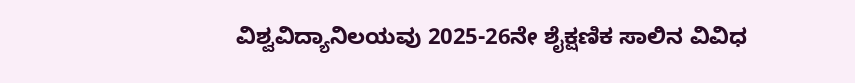ವಿಶ್ವವಿದ್ಯಾನಿಲಯವು 2025-26ನೇ ಶೈಕ್ಷಣಿಕ ಸಾಲಿನ ವಿವಿಧ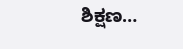ಶಿಕ್ಷಣ…